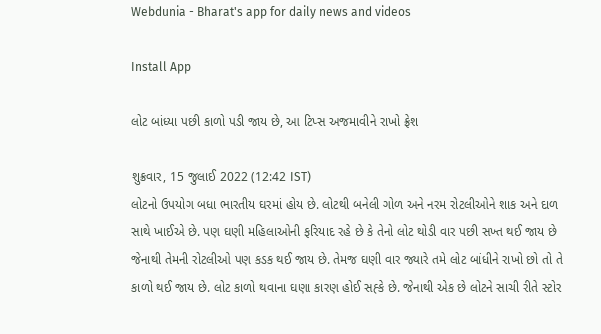Webdunia - Bharat's app for daily news and videos

Install App

લોટ બાંધ્યા પછી કાળો પડી જાય છે, આ ટિપ્સ અજમાવીને રાખો ફ્રેશ

શુક્રવાર, 15 જુલાઈ 2022 (12:42 IST)
લોટનો ઉપયોગ બધા ભારતીય ઘરમાં હોય છે. લોટથી બનેલી ગોળ અને નરમ રોટલીઓને શાક અને દાળ સાથે ખાઈએ છે. પણ ઘણી મહિલાઓની ફરિયાદ રહે છે કે તેનો લોટ થોડી વાર પછી સખ્ત થઈ જાય છે જેનાથી તેમની રોટલીઓ પણ કડક થઈ જાય છે. તેમજ ઘણી વાર જ્યારે તમે લોટ બાંધીને રાખો છો તો તે કાળો થઈ જાય છે. લોટ કાળો થવાના ઘણા કારણ હોઈ સહ્કે છે. જેનાથી એક છે લોટને સાચી રીતે સ્ટોર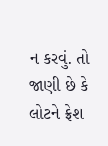ન કરવું. તો જાણી છે કે લોટને ફ્રેશ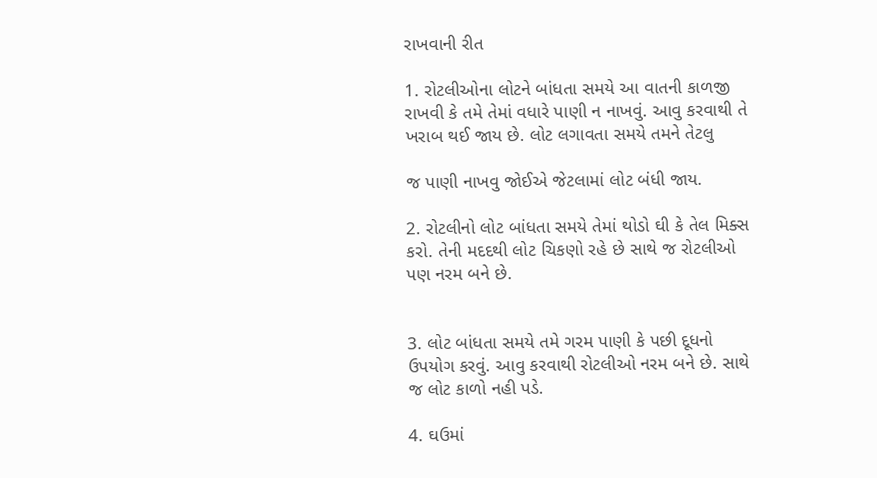રાખવાની રીત

1. રોટલીઓના લોટને બાંધતા સમયે આ વાતની કાળજી રાખવી કે તમે તેમાં વધારે પાણી ન નાખવું. આવુ કરવાથી તે ખરાબ થઈ જાય છે. લોટ લગાવતા સમયે તમને તેટલુ

જ પાણી નાખવુ જોઈએ જેટલામાં લોટ બંધી જાય.

2. રોટલીનો લોટ બાંધતા સમયે તેમાં થોડો ઘી કે તેલ મિક્સ કરો. તેની મદદથી લોટ ચિકણો રહે છે સાથે જ રોટલીઓ પણ નરમ બને છે.


3. લોટ બાંધતા સમયે તમે ગરમ પાણી કે પછી દૂધનો ઉપયોગ કરવું. આવુ કરવાથી રોટલીઓ નરમ બને છે. સાથે જ લોટ કાળો નહી પડે.

4. ઘઉમાં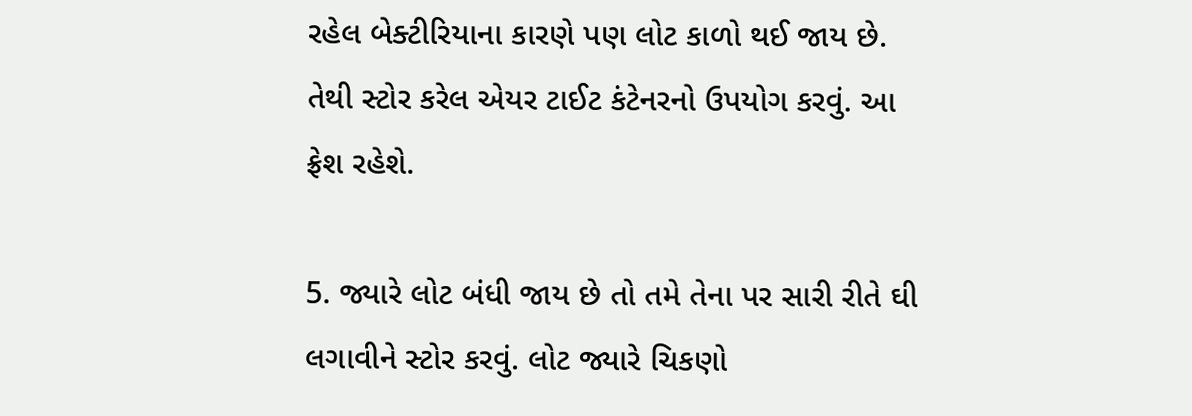રહેલ બેક્ટીરિયાના કારણે પણ લોટ કાળો થઈ જાય છે. તેથી સ્ટોર કરેલ એયર ટાઈટ કંટેનરનો ઉપયોગ કરવું. આ ફ્રેશ રહેશે.

5. જ્યારે લોટ બંધી જાય છે તો તમે તેના પર સારી રીતે ઘી લગાવીને સ્ટોર કરવું. લોટ જ્યારે ચિકણો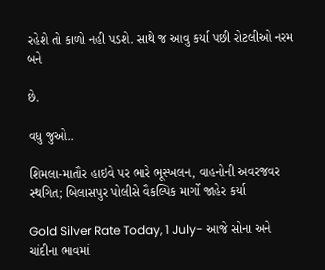રહેશે તો કાળો નહી પડશે. સાથે જ આવુ કર્યા પછી રોટલીઓ નરમ બને

છે.

વધુ જુઓ..

શિમલા-માતૌર હાઇવે પર ભારે ભૂસ્ખલન, વાહનોની અવરજવર સ્થગિત; બિલાસપુર પોલીસે વૈકલ્પિક માર્ગો જાહેર કર્યા

Gold Silver Rate Today, 1 July- આજે સોના અને ચાંદીના ભાવમાં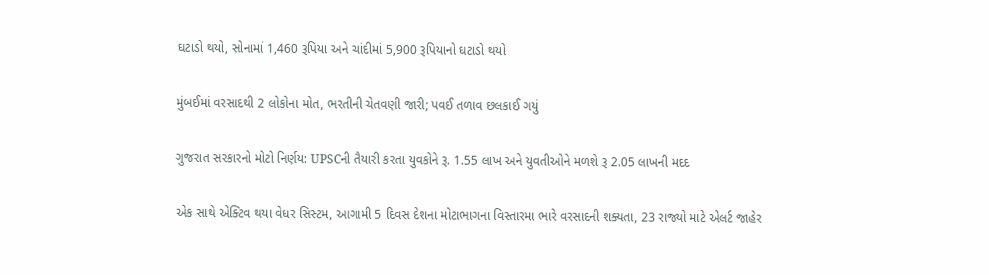ઘટાડો થયો, સોનામાં 1,460 રૂપિયા અને ચાંદીમાં 5,900 રૂપિયાનો ઘટાડો થયો

મુંબઈમાં વરસાદથી 2 લોકોના મોત, ભરતીની ચેતવણી જારી; પવઈ તળાવ છલકાઈ ગયું

ગુજરાત સરકારનો મોટો નિર્ણય: UPSCની તૈયારી કરતા યુવકોને રૂ. 1.55 લાખ અને યુવતીઓને મળશે રૂ 2.05 લાખની મદદ

એક સાથે એક્ટિવ થયા વેધર સિસ્ટમ, આગામી 5 દિવસ દેશના મોટાભાગના વિસ્તારમા ભારે વરસાદની શક્યતા, 23 રાજ્યો માટે એલર્ટ જાહેર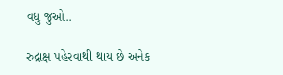વધુ જુઓ..

રુદ્રાક્ષ પહેરવાથી થાય છે અનેક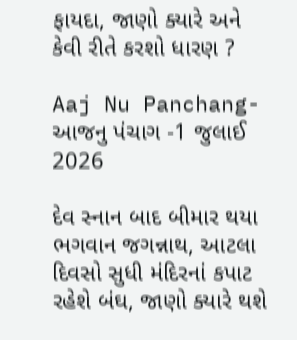ફાયદા, જાણો ક્યારે અને કેવી રીતે કરશો ધારણ ?

Aaj Nu Panchang- આજનુ પંચાગ -1 જુલાઈ 2026

દેવ સ્નાન બાદ બીમાર થયા ભગવાન જગન્નાથ, આટલા દિવસો સુધી મંદિરનાં કપાટ રહેશે બંઘ, જાણો ક્યારે થશે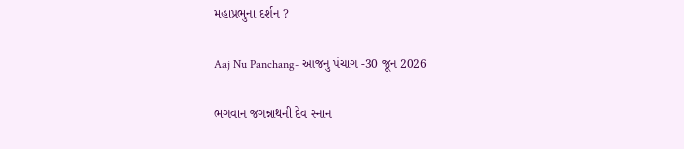મહાપ્રભુના દર્શન ?

Aaj Nu Panchang- આજનુ પંચાગ -30 જૂન 2026

ભગવાન જગન્નાથની દેવ સ્નાન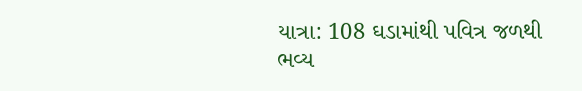યાત્રા: 108 ઘડામાંથી પવિત્ર જળથી ભવ્ય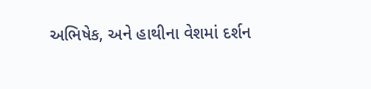અભિષેક, અને હાથીના વેશમાં દર્શન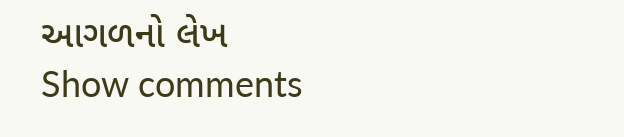આગળનો લેખ
Show comments